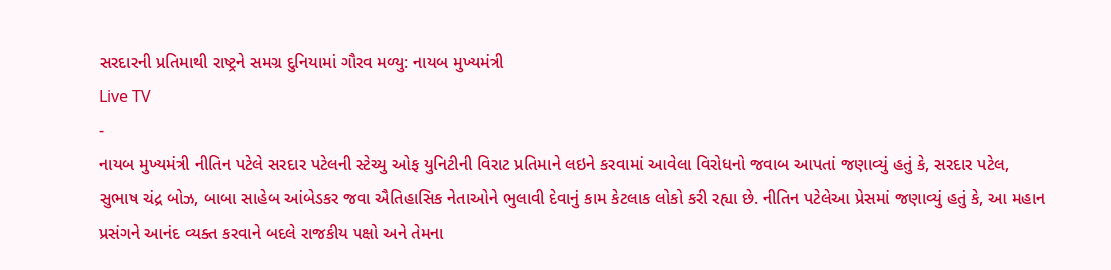સરદારની પ્રતિમાથી રાષ્ટ્રને સમગ્ર દુનિયામાં ગૌરવ મળ્યુ: નાયબ મુખ્યમંત્રી
Live TV
-
નાયબ મુખ્યમંત્રી નીતિન પટેલે સરદાર પટેલની સ્ટેચ્યુ ઓફ યુનિટીની વિરાટ પ્રતિમાને લઇને કરવામાં આવેલા વિરોધનો જવાબ આપતાં જણાવ્યું હતું કે, સરદાર પટેલ, સુભાષ ચંદ્ર બોઝ, બાબા સાહેબ આંબેડકર જવા ઐતિહાસિક નેતાઓને ભુલાવી દેવાનું કામ કેટલાક લોકો કરી રહ્યા છે. નીતિન પટેલેઆ પ્રેસમાં જણાવ્યું હતું કે, આ મહાન પ્રસંગને આનંદ વ્યક્ત કરવાને બદલે રાજકીય પક્ષો અને તેમના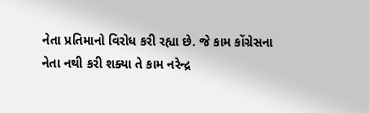નેતા પ્રતિમાનો વિરોધ કરી રહ્યા છે. જે કામ કોંગ્રેસના નેતા નથી કરી શક્યા તે કામ નરેન્દ્ર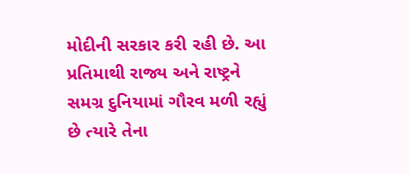મોદીની સરકાર કરી રહી છે. આ પ્રતિમાથી રાજ્ય અને રાષ્ટ્રને સમગ્ર દુનિયામાં ગૌરવ મળી રહ્યું છે ત્યારે તેના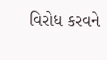વિરોધ કરવને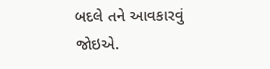બદલે તને આવકારવું જોઇએ.